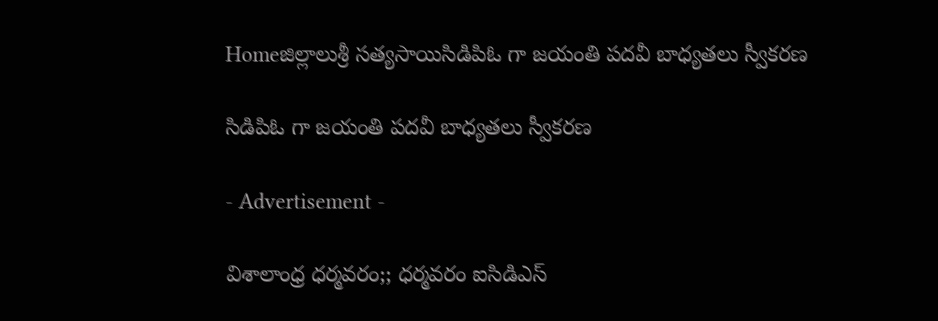Homeజిల్లాలుశ్రీ సత్యసాయిసిడిపిఓ గా జయంతి పదవీ బాధ్యతలు స్వీకరణ

సిడిపిఓ గా జయంతి పదవీ బాధ్యతలు స్వీకరణ

- Advertisement -

విశాలాంధ్ర ధర్మవరం;; ధర్మవరం ఐసిడిఎస్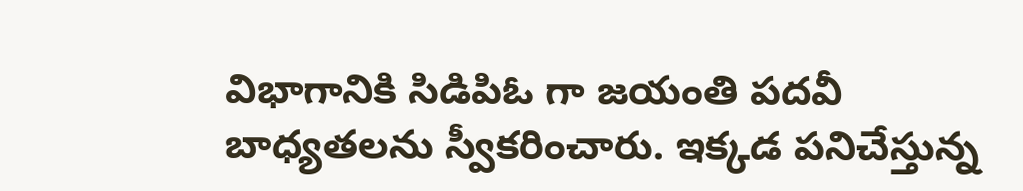విభాగానికి సిడిపిఓ గా జయంతి పదవీ బాధ్యతలను స్వీకరించారు. ఇక్కడ పనిచేస్తున్న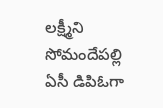లక్ష్మీని సోమందేపల్లి ఏసీ డిపిఓగా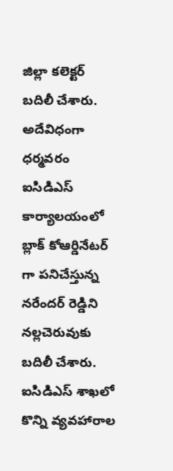జిల్లా కలెక్టర్ బదిలీ చేశారు. అదేవిధంగా ధర్మవరం ఐసిడిఎస్ కార్యాలయంలో బ్లాక్ కోఆర్డినేటర్ గా పనిచేస్తున్న నరేందర్ రెడ్డిని నల్లచెరువుకు బదిలీ చేశారు. ఐసిడిఎస్ శాఖలో కొన్ని వ్యవహారాల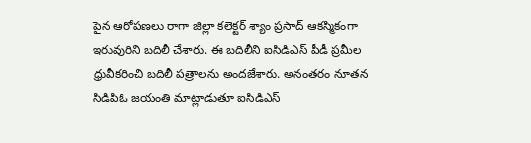పైన ఆరోపణలు రాగా జిల్లా కలెక్టర్ శ్యాం ప్రసాద్ ఆకస్మికంగా ఇరువురిని బదిలీ చేశారు. ఈ బదిలీని ఐసిడిఎస్ పీడీ ప్రమీల ధ్రువీకరించి బదిలీ పత్రాలను అందజేశారు. అనంతరం నూతన సిడిపిఓ జయంతి మాట్లాడుతూ ఐసిడిఎస్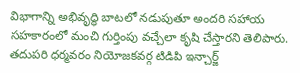విభాగాన్ని అభివృద్ధి బాటలో నడుపుతూ అందరి సహాయ సహకారంలో మంచి గుర్తింపు వచ్చేలా కృషి చేస్తారని తెలిపారు. తదుపరి ధర్మవరం నియోజకవర్గ టిడిపి ఇన్చార్జ్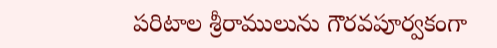పరిటాల శ్రీరాములును గౌరవపూర్వకంగా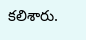కలిశారు.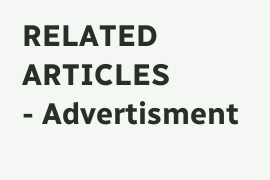RELATED ARTICLES
- Advertisment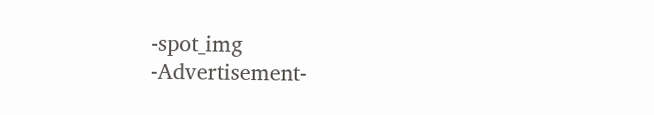-spot_img
-Advertisement-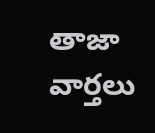తాజా వార్తలు